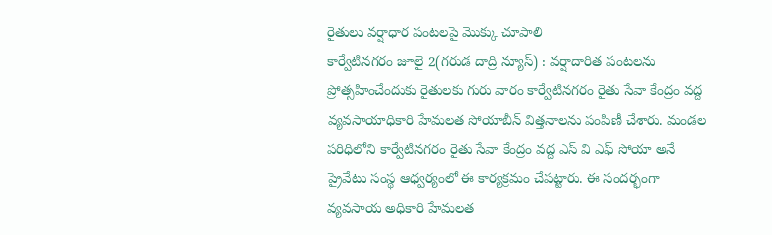రైతులు వర్షాధార పంటలపై మొక్కు చూపాలి
కార్వేటినగరం జూలై 2(గరుడ దాద్రి న్యూస్) : వర్షాదారిత పంటలను ప్రోత్సహించేందుకు రైతులకు గురు వారం కార్వేటినగరం రైతు సేవా కేంద్రం వద్ద వ్యవసాయాధికారి హేమలత సోయాబీన్ విత్తనాలను పంపిణీ చేశారు. మండల పరిధిలోని కార్వేటినగరం రైతు సేవా కేంద్రం వద్ద ఎస్ వి ఎఫ్ సోయా అనే ప్రైవేటు సంస్థ ఆధ్వర్యంలో ఈ కార్యక్రమం చేపట్టారు. ఈ సందర్భంగా వ్యవసాయ అధికారి హేమలత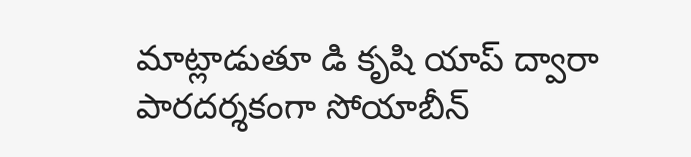మాట్లాడుతూ డి కృషి యాప్ ద్వారా పారదర్శకంగా సోయాబీన్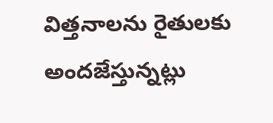విత్తనాలను రైతులకు అందజేస్తున్నట్లు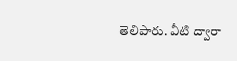తెలిపారు. వీటి ద్వారా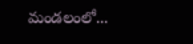మండలంలో...